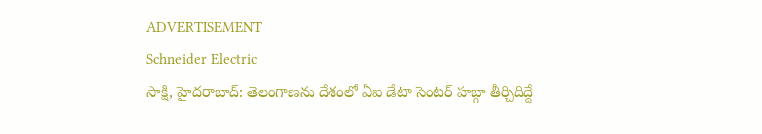ADVERTISEMENT
Schneider Electric
సాక్షి, హైదరాబాద్: తెలంగాణను దేశంలో ఏఐ డేటా సెంటర్ హబ్గా తీర్చిదిద్దే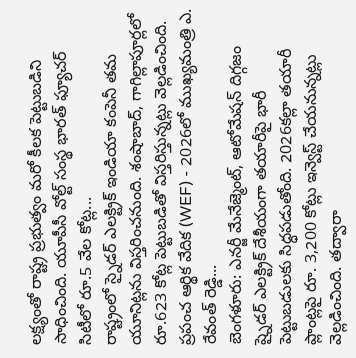లక్ష్యంతో రాష్ట్ర ప్రభుత్వం మరో కీలక పెట్టుబడిని సాధించింది. యూపీసీ వోల్ట్ సంస్థ భారత్ ఫ్యూచర్ సిటీలో రూ.5 వేల కోట్ల...
రాష్ట్రంలో స్నైడర్ ఎలక్ట్రిక్ ఇండియా కంపెనీ తమ యూనిట్లను విస్తరించనుంది. శంషాబాద్, గాగిల్లాపూర్లలో రూ.623 కోట్ల పెట్టుబడితో విస్తరిస్తున్నట్లు వెల్లడించింది. ప్రపంచ ఆర్థిక వేదిక (WEF) - 2026లో ముఖ్యమంత్రి ఎ. రేవంత్ రెడ్డి...
బెంగళూరు: ఎనర్జీ మేనేజ్మెంట్, ఆటోమేషన్ దిగ్గజం ష్నైడర్ ఎలక్ట్రిక్ దేశీయంగా తయారీపై భారీ పెట్టుబడులకు సిద్ధపడుతోంది. 2026కల్లా తయారీ ప్లాంట్లపై రూ. 3,200 కోట్లు ఇన్వెస్ట్ చేయనున్నట్లు వెల్లడించింది. తద్వారా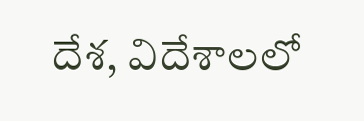దేశ, విదేశాలలో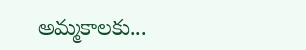అమ్మకాలకు...